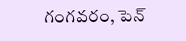గంగవరం, పెన్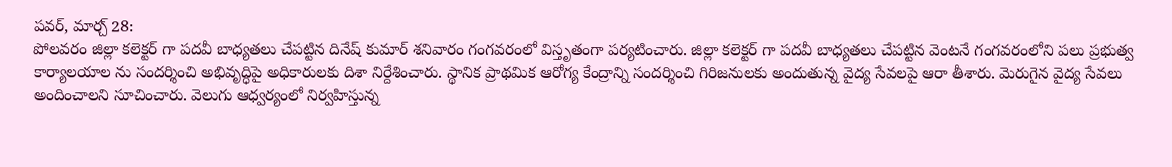పవర్, మార్చ్ 28:
పోలవరం జిల్లా కలెక్టర్ గా పదవీ బాధ్యతలు చేపట్టిన దినేష్ కుమార్ శనివారం గంగవరంలో విస్తృతంగా పర్యటించారు. జిల్లా కలెక్టర్ గా పదవీ బాధ్యతలు చేపట్టిన వెంటనే గంగవరంలోని పలు ప్రభుత్వ కార్యాలయాల ను సందర్శించి అభివృద్ధిపై అధికారులకు దిశా నిర్దేశించారు. స్థానిక ప్రాథమిక ఆరోగ్య కేంద్రాన్ని సందర్శించి గిరిజనులకు అందుతున్న వైద్య సేవలపై ఆరా తీశారు. మెరుగైన వైద్య సేవలు అందించాలని సూచించారు. వెలుగు ఆధ్వర్యంలో నిర్వహిస్తున్న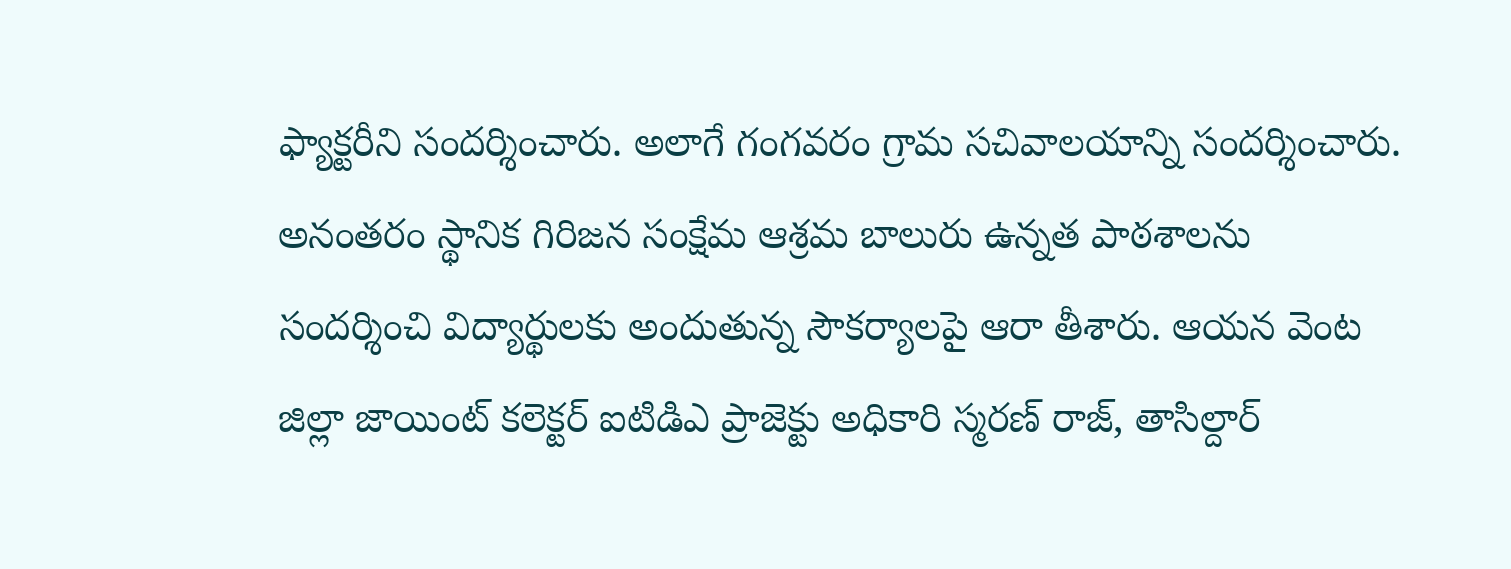ఫ్యాక్టరీని సందర్శించారు. అలాగే గంగవరం గ్రామ సచివాలయాన్ని సందర్శించారు.
అనంతరం స్థానిక గిరిజన సంక్షేమ ఆశ్రమ బాలురు ఉన్నత పాఠశాలను సందర్శించి విద్యార్థులకు అందుతున్న సౌకర్యాలపై ఆరా తీశారు. ఆయన వెంట జిల్లా జాయింట్ కలెక్టర్ ఐటిడిఎ ప్రాజెక్టు అధికారి స్మరణ్ రాజ్, తాసిల్దార్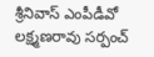శ్రీనివాస్ ఎంపీడీవో లక్ష్మణరావు సర్పంచ్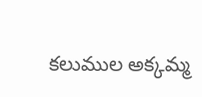కలుముల అక్కమ్మ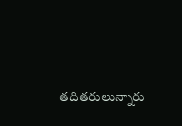తదితరులున్నారు